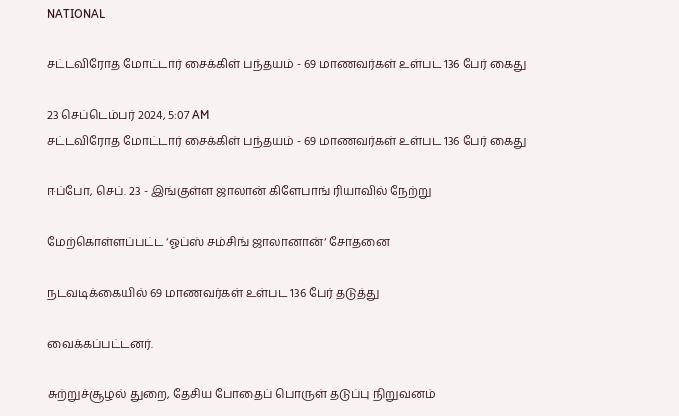NATIONAL

சட்டவிரோத மோட்டார் சைக்கிள் பந்தயம் - 69 மாணவர்கள் உள்பட 136 பேர் கைது

23 செப்டெம்பர் 2024, 5:07 AM
சட்டவிரோத மோட்டார் சைக்கிள் பந்தயம் - 69 மாணவர்கள் உள்பட 136 பேர் கைது

ஈப்போ, செப். 23 - இங்குள்ள ஜாலான் கிளேபாங் ரியாவில் நேற்று

மேற்கொள்ளப்பட்ட ‘ஓப்ஸ் சம்சிங் ஜாலானான்‘ சோதனை

நடவடிக்கையில் 69 மாணவர்கள் உள்பட 136 பேர் தடுத்து

வைக்கப்பட்டனர்.

சுற்றுச்சூழல் துறை, தேசிய போதைப் பொருள் தடுப்பு நிறுவனம்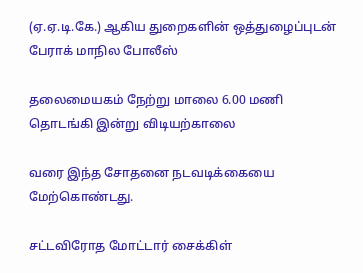(ஏ.ஏ.டி.கே.) ஆகிய துறைகளின் ஒத்துழைப்புடன் பேராக் மாநில போலீஸ்

தலைமையகம் நேற்று மாலை 6.00 மணி தொடங்கி இன்று விடியற்காலை

வரை இந்த சோதனை நடவடிக்கையை மேற்கொண்டது.

சட்டவிரோத மோட்டார் சைக்கிள்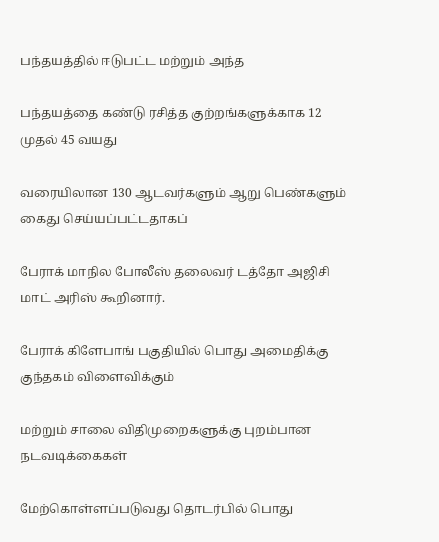பந்தயத்தில் ஈடுபட்ட மற்றும் அந்த

பந்தயத்தை கண்டு ரசித்த குற்றங்களுக்காக 12 முதல் 45 வயது

வரையிலான 130 ஆடவர்களும் ஆறு பெண்களும் கைது செய்யப்பட்டதாகப்

பேராக் மாநில போலீஸ் தலைவர் டத்தோ அஜிசி மாட் அரிஸ் கூறினார்.

பேராக் கிளேபாங் பகுதியில் பொது அமைதிக்கு குந்தகம் விளைவிக்கும்

மற்றும் சாலை விதிமுறைகளுக்கு புறம்பான நடவடிக்கைகள்

மேற்கொள்ளப்படுவது தொடர்பில் பொது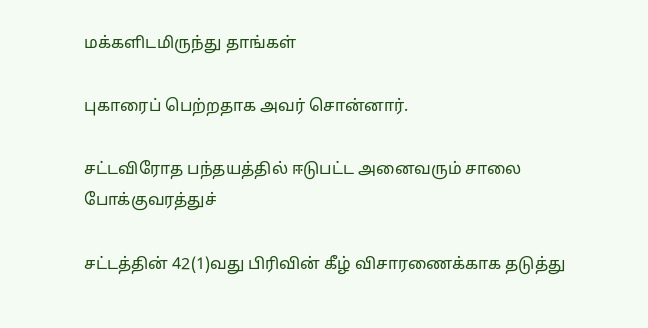மக்களிடமிருந்து தாங்கள்

புகாரைப் பெற்றதாக அவர் சொன்னார்.

சட்டவிரோத பந்தயத்தில் ஈடுபட்ட அனைவரும் சாலை போக்குவரத்துச்

சட்டத்தின் 42(1)வது பிரிவின் கீழ் விசாரணைக்காக தடுத்து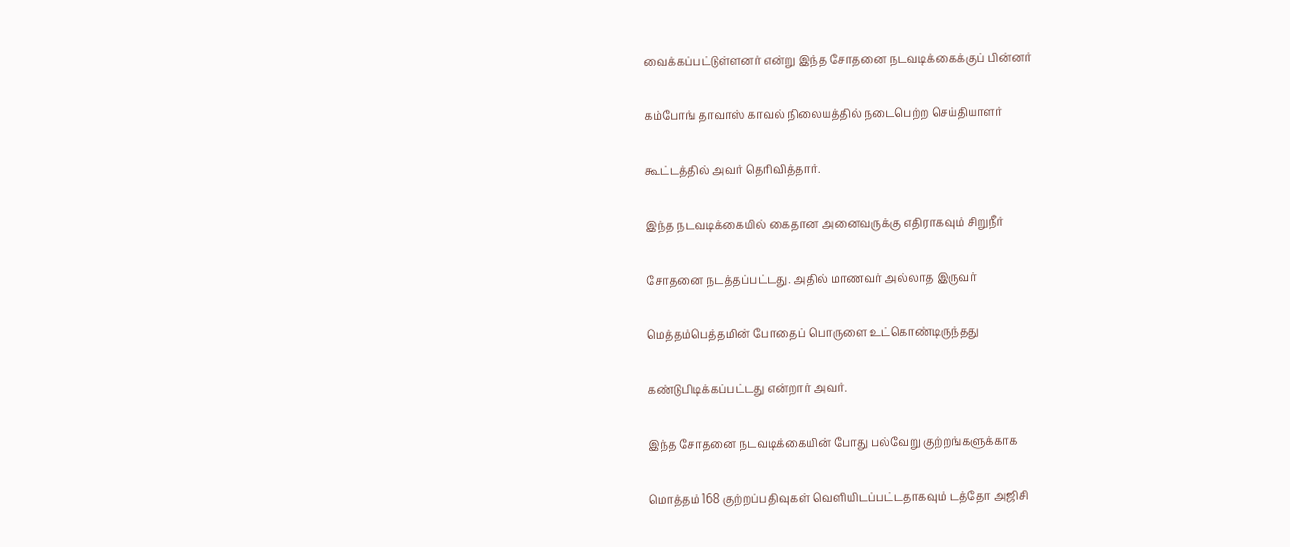வைக்கப்பட்டுள்ளனர் என்று இந்த சோதனை நடவடிக்கைக்குப் பின்னர்

கம்போங் தாவாஸ் காவல் நிலையத்தில் நடைபெற்ற செய்தியாளர்

கூட்டத்தில் அவர் தெரிவித்தார்.

இந்த நடவடிக்கையில் கைதான அனைவருக்கு எதிராகவும் சிறுநீர்

சோதனை நடத்தப்பட்டது. அதில் மாணவர் அல்லாத இருவர்

மெத்தம்பெத்தமின் போதைப் பொருளை உட்கொண்டிருந்தது

கண்டுபிடிக்கப்பட்டது என்றார் அவர்.

இந்த சோதனை நடவடிக்கையின் போது பல்வேறு குற்றங்களுக்காக

மொத்தம் 168 குற்றப்பதிவுகள் வெளியிடப்பட்டதாகவும் டத்தோ அஜிசி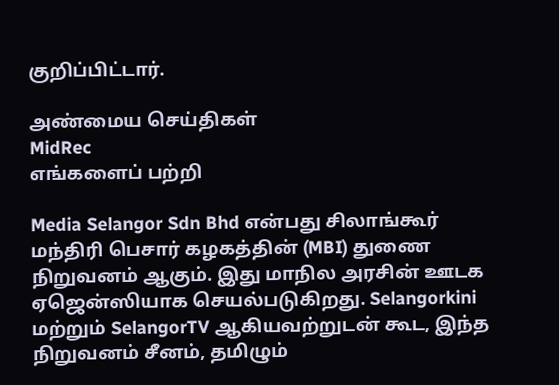குறிப்பிட்டார்.

அண்மைய செய்திகள்
MidRec
எங்களைப் பற்றி

Media Selangor Sdn Bhd என்பது சிலாங்கூர் மந்திரி பெசார் கழகத்தின் (MBI) துணை நிறுவனம் ஆகும். இது மாநில அரசின் ஊடக ஏஜென்ஸியாக செயல்படுகிறது. Selangorkini மற்றும் SelangorTV ஆகியவற்றுடன் கூட, இந்த நிறுவனம் சீனம், தமிழும்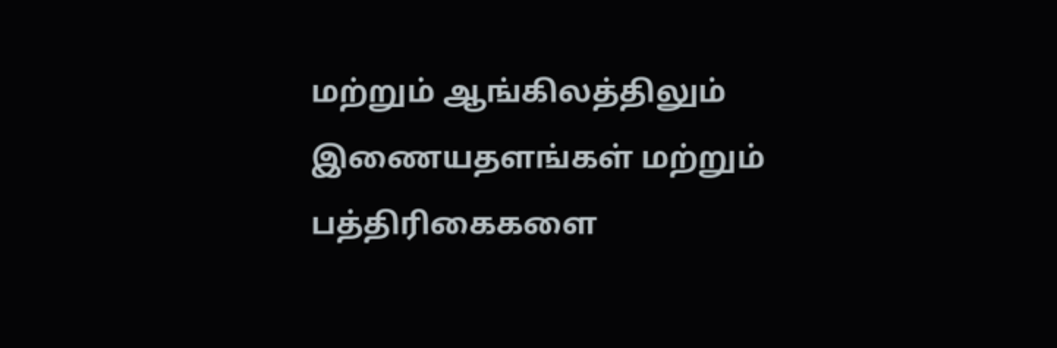மற்றும் ஆங்கிலத்திலும் இணையதளங்கள் மற்றும் பத்திரிகைகளை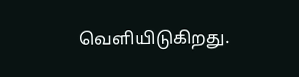வெளியிடுகிறது.